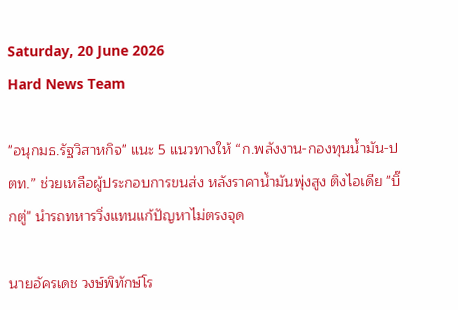Saturday, 20 June 2026
Hard News Team

"อนุกมธ.รัฐวิสาหกิจ" แนะ 5 แนวทางให้ “ก.พลังงาน-กองทุนน้ำมัน-ปตท.” ช่วยเหลือผู้ประกอบการขนส่ง หลังราคาน้ำมันพุ่งสูง ติงไอเดีย "บิ๊กตู่" นำรถทหารวิ่งแทนแก้ปัญหาไม่ตรงจุด

นายอัครเดช วงษ์พิทักษ์โร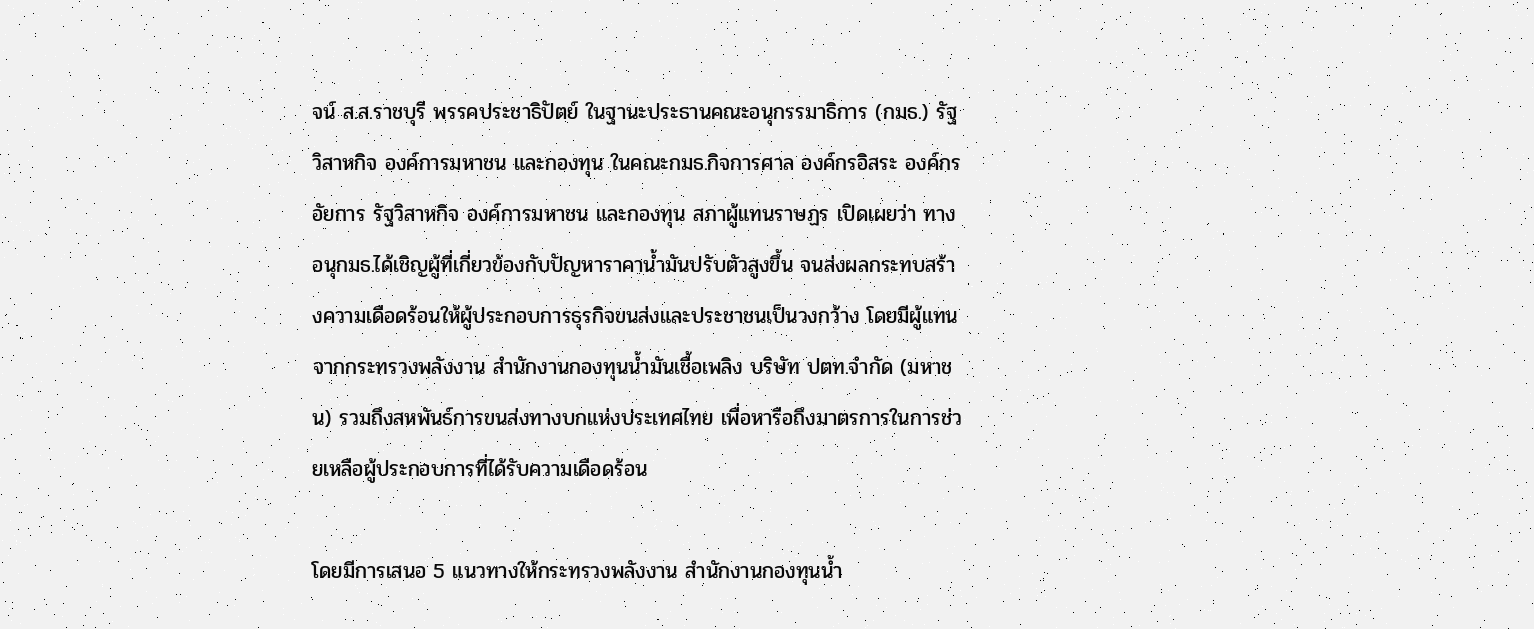จน์ ส.ส.ราชบุรี พรรคประชาธิปัตย์ ในฐานะประธานคณะอนุกรรมาธิการ (กมธ.) รัฐวิสาหกิจ องค์การมหาชน และกองทุน ในคณะกมธ.กิจการศาล องค์กรอิสระ องค์กรอัยการ รัฐวิสาหกิจ องค์การมหาชน และกองทุน สภาผู้แทนราษฏร เปิดเผยว่า ทางอนุกมธ.ได้เชิญผู้ที่เกี่ยวข้องกับปัญหาราคาน้ำมันปรับตัวสูงขึ้น จนส่งผลกระทบสร้างความเดือดร้อนให้ผู้ประกอบการธุรกิจขนส่งและประชาชนเป็นวงกว้าง โดยมีผู้แทนจากกระทรวงพลังงาน สำนักงานกองทุนน้ำมันเชื้อเพลิง บริษัท ปตท.จำกัด (มหาชน) รวมถึงสหพันธ์การขนส่งทางบกแห่งประเทศไทย เพื่อหารือถึงมาตรการในการช่วยเหลือผู้ประกอบการที่ได้รับความเดือดร้อน

โดยมีการเสนอ 5 แนวทางให้กระทรวงพลังงาน สำนักงานกองทุนน้ำ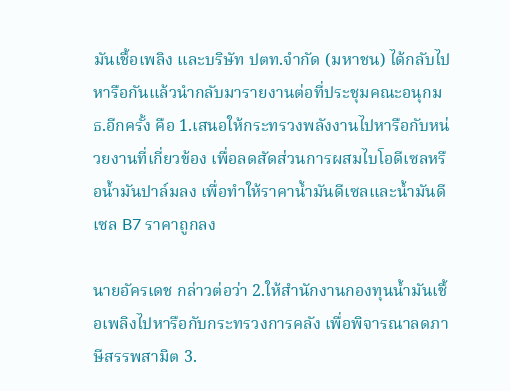มันเชื้อเพลิง และบริษัท ปตท.จำกัด (มหาชน) ได้กลับไปหารือกันแล้วนำกลับมารายงานต่อที่ประชุมคณะอนุกมธ.อีกครั้ง คือ 1.เสนอให้กระทรวงพลังงานไปหารือกับหน่วยงานที่เกี่ยวข้อง เพื่อลดสัดส่วนการผสมไบโอดีเซลหรือน้ำมันปาล์มลง เพื่อทำให้ราคาน้ำมันดีเซลและน้ำมันดีเซล B7 ราคาถูกลง

นายอัครเดช กล่าวต่อว่า 2.ให้สำนักงานกองทุนน้ำมันเชื้อเพลิงไปหารือกับกระทรวงการคลัง เพื่อพิจารณาลดภาษีสรรพสามิต 3.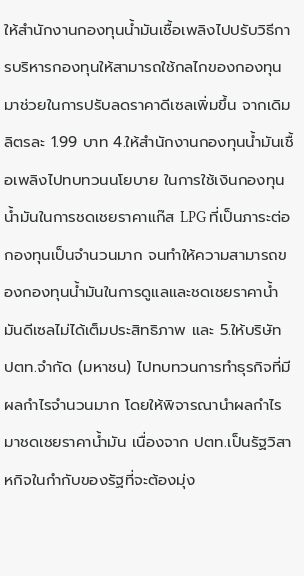ให้สำนักงานกองทุนน้ำมันเชื้อเพลิงไปปรับวิธีการบริหารกองทุนให้สามารถใช้กลไกของกองทุนมาช่วยในการปรับลดราคาดีเซลเพิ่มขึ้น จากเดิมลิตรละ 1.99 บาท 4.ให้สำนักงานกองทุนน้ำมันเชื้อเพลิงไปทบทวนนโยบาย ในการใช้เงินกองทุนน้ำมันในการชดเชยราคาแก๊ส LPG ที่เป็นภาระต่อกองทุนเป็นจำนวนมาก จนทำให้ความสามารถของกองทุนน้ำมันในการดูแลและชดเชยราคาน้ำมันดีเซลไม่ได้เต็มประสิทธิภาพ และ 5.ให้บริษัท ปตท.จำกัด (มหาชน) ไปทบทวนการทำธุรกิจที่มีผลกำไรจำนวนมาก โดยให้พิจารณานำผลกำไรมาชดเชยราคาน้ำมัน เนื่องจาก ปตท.เป็นรัฐวิสาหกิจในกำกับของรัฐที่จะต้องมุ่ง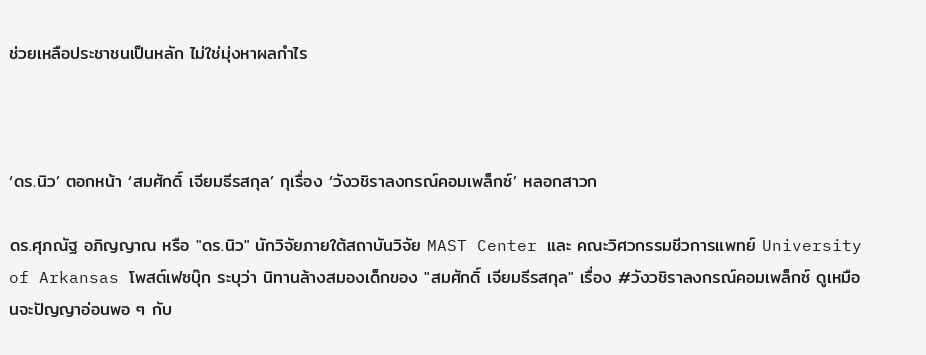ช่วยเหลือประชาชนเป็นหลัก ไม่ใช่มุ่งหาผลกำไร



‘ดร.นิว’ ตอกหน้า ‘สมศักดิ์ เจียมธีรสกุล’ กุเรื่อง ‘วังวชิราลงกรณ์คอมเพล็กซ์’ หลอกสาวก

ดร.ศุภณัฐ อภิญญาณ หรือ "ดร.นิว" นักวิจัยภายใต้สถาบันวิจัย MAST Center และ คณะวิศวกรรมชีวการแพทย์ University of Arkansas โพสต์เฟซบุ๊ก ระบุว่า นิทานล้างสมองเด็กของ "สมศักดิ์ เจียมธีรสกุล" เรื่อง #วังวชิราลงกรณ์คอมเพล็กซ์ ดูเหมือนจะปัญญาอ่อนพอ ๆ กับ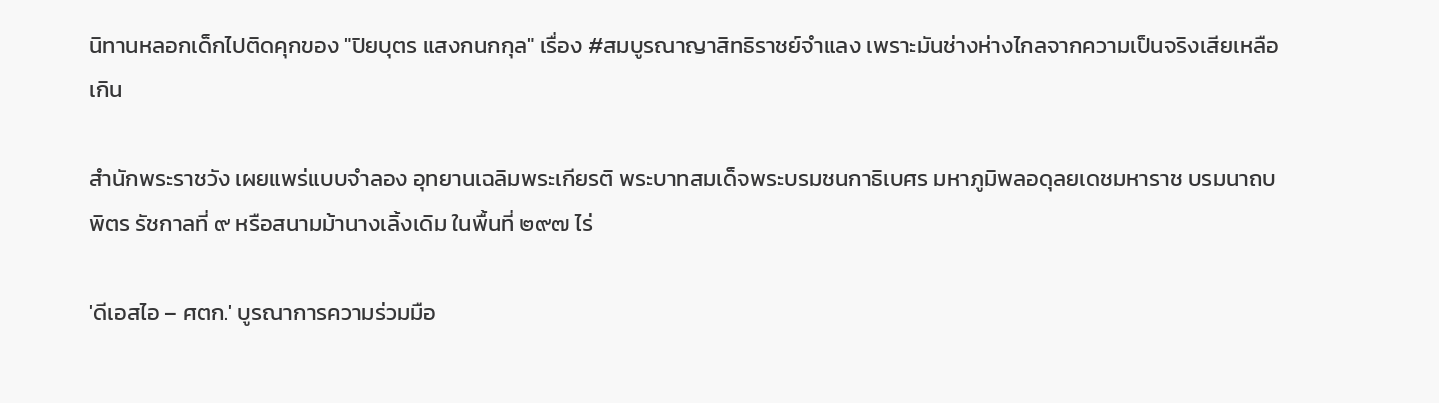นิทานหลอกเด็กไปติดคุกของ "ปิยบุตร แสงกนกกุล" เรื่อง #สมบูรณาญาสิทธิราชย์จำแลง เพราะมันช่างห่างไกลจากความเป็นจริงเสียเหลือเกิน

สำนักพระราชวัง เผยแพร่แบบจำลอง อุทยานเฉลิมพระเกียรติ พระบาทสมเด็จพระบรมชนกาธิเบศร มหาภูมิพลอดุลยเดชมหาราช บรมนาถบพิตร รัชกาลที่ ๙ หรือสนามม้านางเลิ้งเดิม ในพื้นที่ ๒๙๗ ไร่

'ดีเอสไอ – ศตก.' บูรณาการความร่วมมือ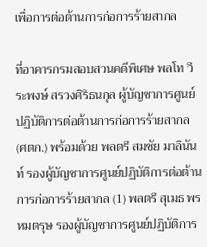เพื่อการต่อต้านการก่อการร้ายสากล

ที่อาคารกรมสอบสวนคดีพิเศษ พลโท วีระพงษ์ สรวงศิริธนกุล ผู้บัญชาการศูนย์ปฏิบัติการต่อต้านการก่อการร้ายสากล (ศตก.) พร้อมด้วย พลตรี สมชัย มาลินันท์ รองผู้บัญชาการศูนย์ปฏิบัติการต่อต้านการก่อการร้ายสากล (1) พลตรี สุเมธ พรหมตรุษ รองผู้บัญชาการศูนย์ปฏิบัติการ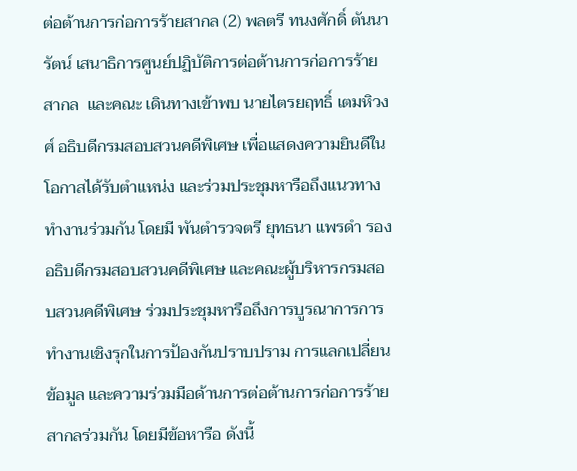ต่อต้านการก่อการร้ายสากล (2) พลตรี ทนงศักดิ์ ตันนารัตน์ เสนาธิการศูนย์ปฏิบัติการต่อต้านการก่อการร้ายสากล  และคณะ เดินทางเข้าพบ นายไตรยฤทธิ์ เตมหิวงศ์ อธิบดีกรมสอบสวนคดีพิเศษ เพื่อแสดงความยินดีในโอกาสได้รับตำแหน่ง และร่วมประชุมหารือถึงแนวทางทำงานร่วมกัน โดยมี พันตำรวจตรี ยุทธนา แพรดำ รองอธิบดีกรมสอบสวนคดีพิเศษ และคณะผู้บริหารกรมสอบสวนคดีพิเศษ ร่วมประชุมหารือถึงการบูรณาการการทำงานเชิงรุกในการป้องกันปราบปราม การแลกเปลี่ยนข้อมูล และความร่วมมือด้านการต่อต้านการก่อการร้ายสากลร่วมกัน โดยมีข้อหารือ ดังนี้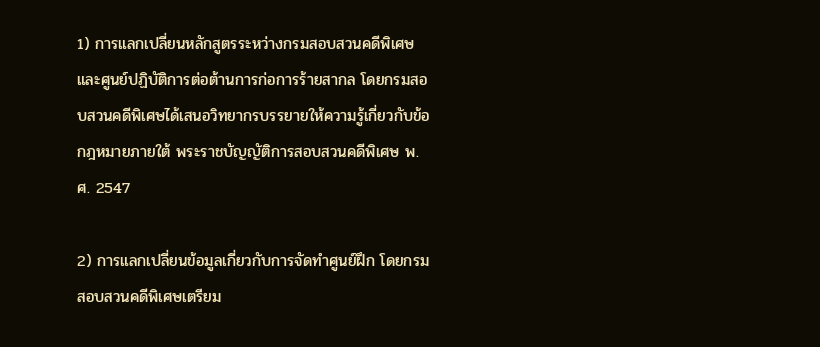1) การแลกเปลี่ยนหลักสูตรระหว่างกรมสอบสวนคดีพิเศษและศูนย์ปฏิบัติการต่อต้านการก่อการร้ายสากล โดยกรมสอบสวนคดีพิเศษได้เสนอวิทยากรบรรยายให้ความรู้เกี่ยวกับข้อกฎหมายภายใต้ พระราชบัญญัติการสอบสวนคดีพิเศษ พ.ศ. 2547

2) การแลกเปลี่ยนข้อมูลเกี่ยวกับการจัดทำศูนย์ฝึก โดยกรมสอบสวนคดีพิเศษเตรียม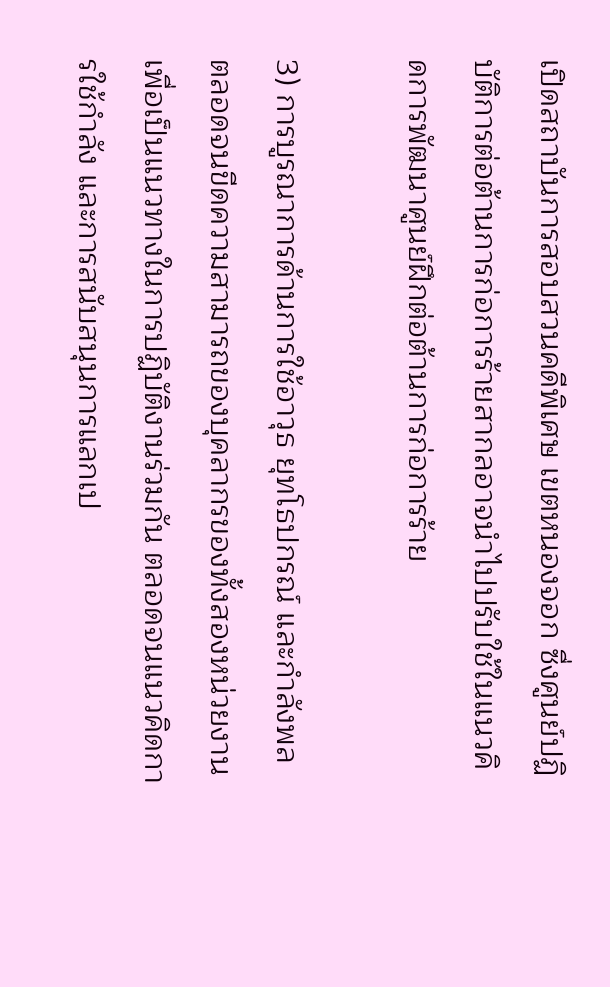เปิดสถาบันการสอบสวนคดีพิเศษ เขตหนองจอก ซื่งศูนย์ปฏิบัติการต่อต้านการก่อการร้ายสากลอาจนำไปปรับใช้ในแนวคิดการพัฒนาศูนย์ฝึกต่อต้านการก่อการร้าย

3) การบูรณาการด้านการใช้อาวุธ ยุทโธปกรณ์ และกำลังพล ตลอดจนขีดความสามารถของบุคลากรของทั้งสองหน่วยงาน เพื่อเป็นแนวทางในการปฏิบัติงานร่วมกัน ตลอดจนแนวคิดการใช้กำลัง และการสนับสนุนการแลกเป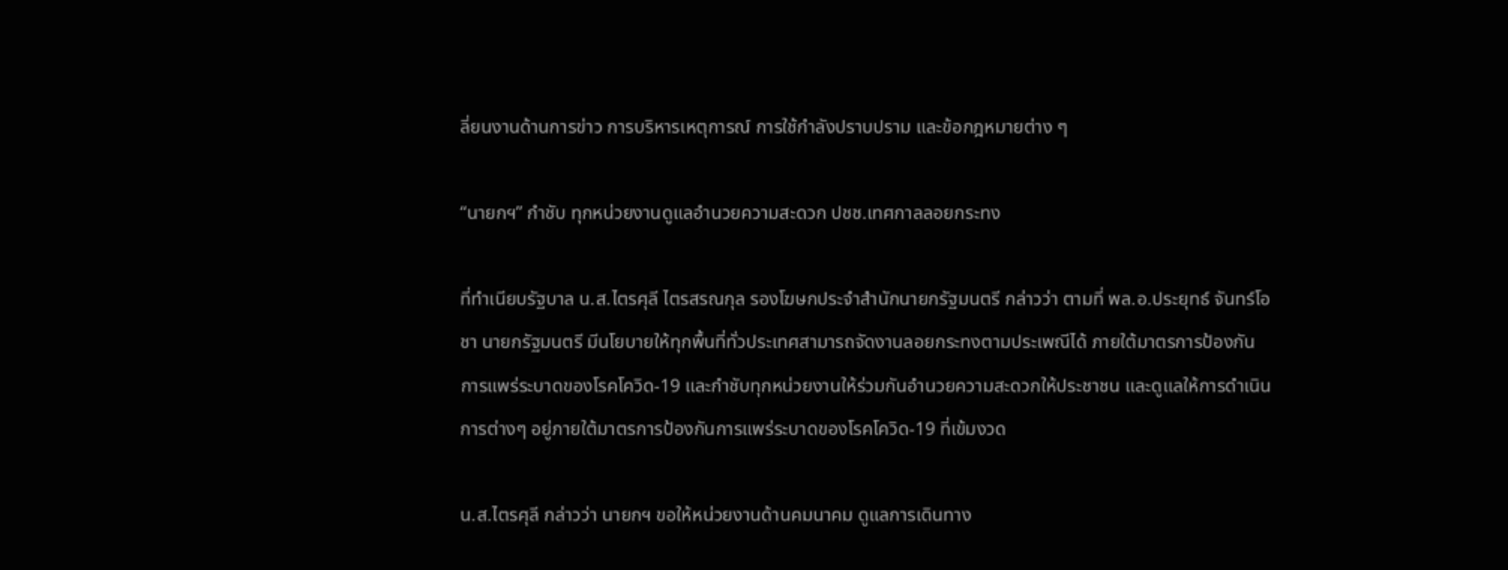ลี่ยนงานด้านการข่าว การบริหารเหตุการณ์ การใช้กำลังปราบปราม และข้อกฎหมายต่าง ๆ

“นายกฯ” กำชับ ทุกหน่วยงานดูแลอำนวยความสะดวก ปชช.เทศกาลลอยกระทง

ที่ทำเนียบรัฐบาล น.ส.ไตรศุลี ไตรสรณกุล รองโฆษกประจำสำนักนายกรัฐมนตรี กล่าวว่า ตามที่ พล.อ.ประยุทธ์ จันทร์โอชา นายกรัฐมนตรี มีนโยบายให้ทุกพื้นที่ทั่วประเทศสามารถจัดงานลอยกระทงตามประเพณีได้ ภายใต้มาตรการป้องกันการแพร่ระบาดของโรคโควิด-19 และกำชับทุกหน่วยงานให้ร่วมกันอำนวยความสะดวกให้ประชาชน และดูแลให้การดำเนินการต่างๆ อยู่ภายใต้มาตรการป้องกันการแพร่ระบาดของโรคโควิด-19 ที่เข้มงวด

น.ส.ไตรศุลี กล่าวว่า นายกฯ ขอให้หน่วยงานด้านคมนาคม ดูแลการเดินทาง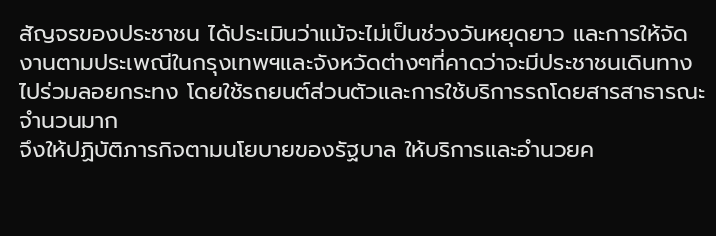สัญจรของประชาชน ได้ประเมินว่าแม้จะไม่เป็นช่วงวันหยุดยาว และการให้จัดงานตามประเพณีในกรุงเทพฯและจังหวัดต่างๆที่คาดว่าจะมีประชาชนเดินทางไปร่วมลอยกระทง โดยใช้รถยนต์ส่วนตัวและการใช้บริการรถโดยสารสาธารณะจำนวนมาก
จึงให้ปฏิบัติภารกิจตามนโยบายของรัฐบาล ให้บริการและอำนวยค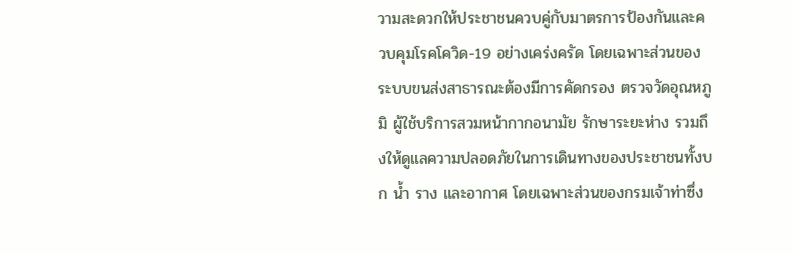วามสะดวกให้ประชาชนควบคู่กับมาตรการป้องกันและควบคุมโรคโควิด-19 อย่างเคร่งครัด โดยเฉพาะส่วนของระบบขนส่งสาธารณะต้องมีการคัดกรอง ตรวจวัดอุณหภูมิ ผู้ใช้บริการสวมหน้ากากอนามัย รักษาระยะห่าง รวมถึงให้ดูแลความปลอดภัยในการเดินทางของประชาชนทั้งบก น้ำ ราง และอากาศ โดยเฉพาะส่วนของกรมเจ้าท่าซึ่ง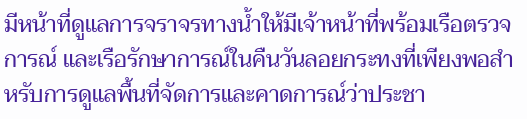มีหน้าที่ดูแลการจราจรทางน้ำให้มีเจ้าหน้าที่พร้อมเรือตรวจการณ์ และเรือรักษาการณ์ในคืนวันลอยกระทงที่เพียงพอสำหรับการดูแลพื้นที่จัดการและคาดการณ์ว่าประชา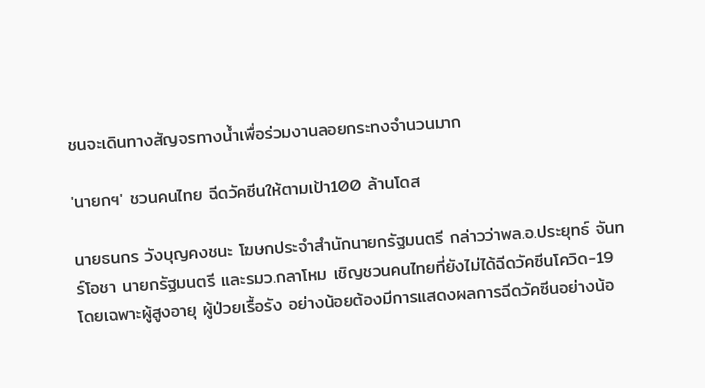ชนจะเดินทางสัญจรทางน้ำเพื่อร่วมงานลอยกระทงจำนวนมาก

'นายกฯ' ชวนคนไทย ฉีดวัคซีนให้ตามเป้า100 ล้านโดส

นายธนกร วังบุญคงชนะ โฆษกประจำสำนักนายกรัฐมนตรี กล่าวว่าพล.อ.ประยุทธ์ จันทร์โอชา นายกรัฐมนตรี และรมว.กลาโหม เชิญชวนคนไทยที่ยังไม่ได้ฉีดวัคซีนโควิด-19 โดยเฉพาะผู้สูงอายุ ผู้ป่วยเรื้อรัง อย่างน้อยต้องมีการแสดงผลการฉีดวัคซีนอย่างน้อ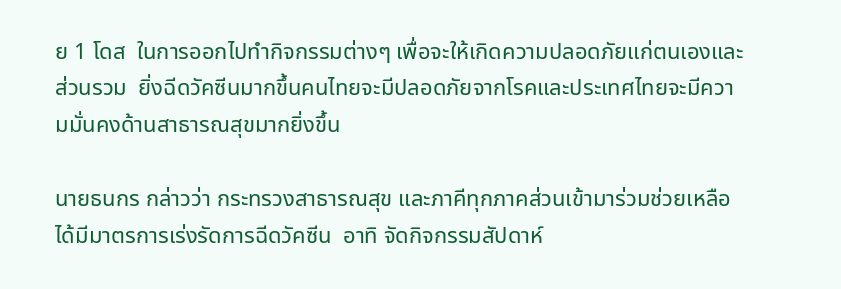ย 1 โดส  ในการออกไปทำกิจกรรมต่างๆ เพื่อจะให้เกิดความปลอดภัยแก่ตนเองและส่วนรวม  ยิ่งฉีดวัคซีนมากขึ้นคนไทยจะมีปลอดภัยจากโรคและประเทศไทยจะมีความมั่นคงด้านสาธารณสุขมากยิ่งขึ้น

นายธนกร กล่าวว่า กระทรวงสาธารณสุข และภาคีทุกภาคส่วนเข้ามาร่วมช่วยเหลือได้มีมาตรการเร่งรัดการฉีดวัคซีน  อาทิ จัดกิจกรรมสัปดาห์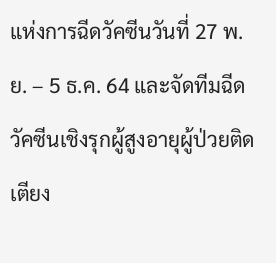แห่งการฉีดวัคซีนวันที่ 27 พ.ย. – 5 ธ.ค. 64 และจัดทีมฉีดวัคซีนเชิงรุกผู้สูงอายุผู้ป่วยติดเตียง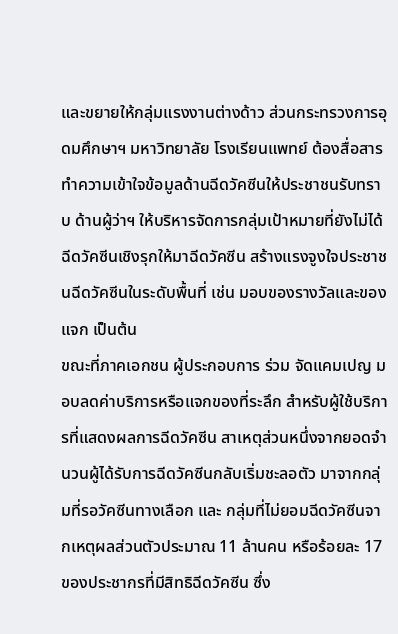และขยายให้กลุ่มแรงงานต่างด้าว ส่วนกระทรวงการอุดมศึกษาฯ มหาวิทยาลัย โรงเรียนแพทย์ ต้องสื่อสารทำความเข้าใจข้อมูลด้านฉีดวัคซีนให้ประชาชนรับทราบ ด้านผู้ว่าฯ ให้บริหารจัดการกลุ่มเป้าหมายที่ยังไม่ได้ฉีดวัคซีนเชิงรุกให้มาฉีดวัคซีน สร้างแรงจูงใจประชาชนฉีดวัคซีนในระดับพื้นที่ เช่น มอบของรางวัลและของแจก เป็นต้น
ขณะที่ภาคเอกชน ผู้ประกอบการ ร่วม จัดแคมเปญ มอบลดค่าบริการหรือแจกของที่ระลึก สำหรับผู้ใช้บริการที่แสดงผลการฉีดวัคซีน สาเหตุส่วนหนึ่งจากยอดจำนวนผู้ได้รับการฉีดวัคซีนกลับเริ่มชะลอตัว มาจากกลุ่มที่รอวัคซีนทางเลือก และ กลุ่มที่ไม่ยอมฉีดวัคซีนจากเหตุผลส่วนตัวประมาณ 11 ล้านคน หรือร้อยละ 17ของประชากรที่มีสิทธิฉีดวัคซีน ซึ่ง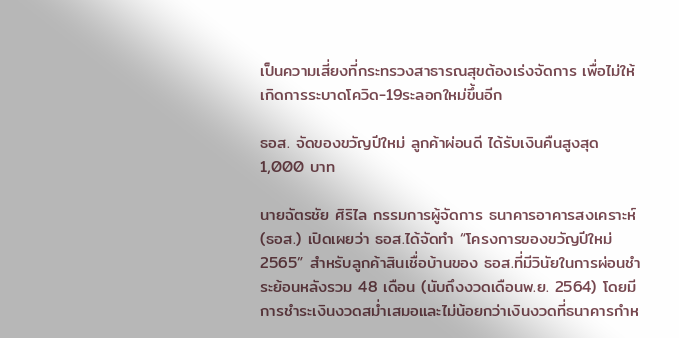เป็นความเสี่ยงที่กระทรวงสาธารณสุขต้องเร่งจัดการ เพื่อไม่ให้เกิดการระบาดโควิด-19ระลอกใหม่ขึ้นอีก

ธอส. จัดของขวัญปีใหม่ ลูกค้าผ่อนดี ได้รับเงินคืนสูงสุด 1,000 บาท

นายฉัตรชัย ศิริไล กรรมการผู้จัดการ ธนาคารอาคารสงเคราะห์ (ธอส.) เปิดเผยว่า ธอส.ได้จัดทำ “โครงการของขวัญปีใหม่ 2565” สำหรับลูกค้าสินเชื่อบ้านของ ธอส.ที่มีวินัยในการผ่อนชำระย้อนหลังรวม 48 เดือน (นับถึงงวดเดือนพ.ย. 2564) โดยมีการชำระเงินงวดสม่ำเสมอและไม่น้อยกว่าเงินงวดที่ธนาคารกำห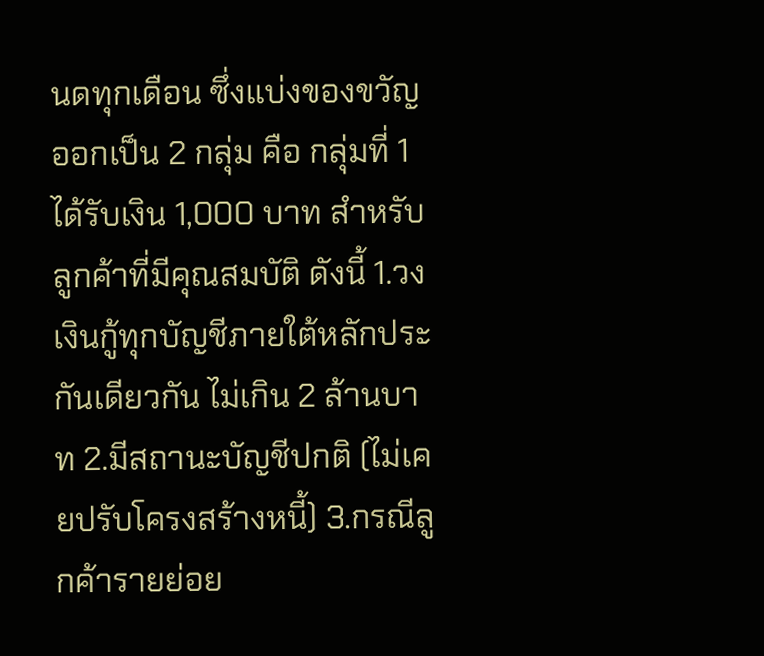นดทุกเดือน ซึ่งแบ่งของขวัญออกเป็น 2 กลุ่ม คือ กลุ่มที่ 1 ได้รับเงิน 1,000 บาท สำหรับลูกค้าที่มีคุณสมบัติ ดังนี้ 1.วงเงินกู้ทุกบัญชีภายใต้หลักประกันเดียวกัน ไม่เกิน 2 ล้านบาท 2.มีสถานะบัญชีปกติ (ไม่เคยปรับโครงสร้างหนี้) 3.กรณีลูกค้ารายย่อย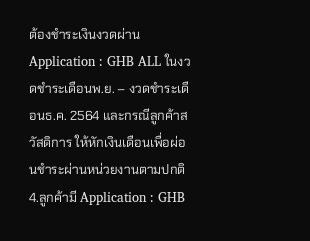ต้องชำระเงินงวดผ่าน Application : GHB ALL ในงวดชำระเดือนพ.ย. – งวดชำระเดือนธ.ค. 2564 และกรณีลูกค้าสวัสดิการ ให้หักเงินเดือนเพื่อผ่อนชำระผ่านหน่วยงานตามปกติ 4.ลูกค้ามี Application : GHB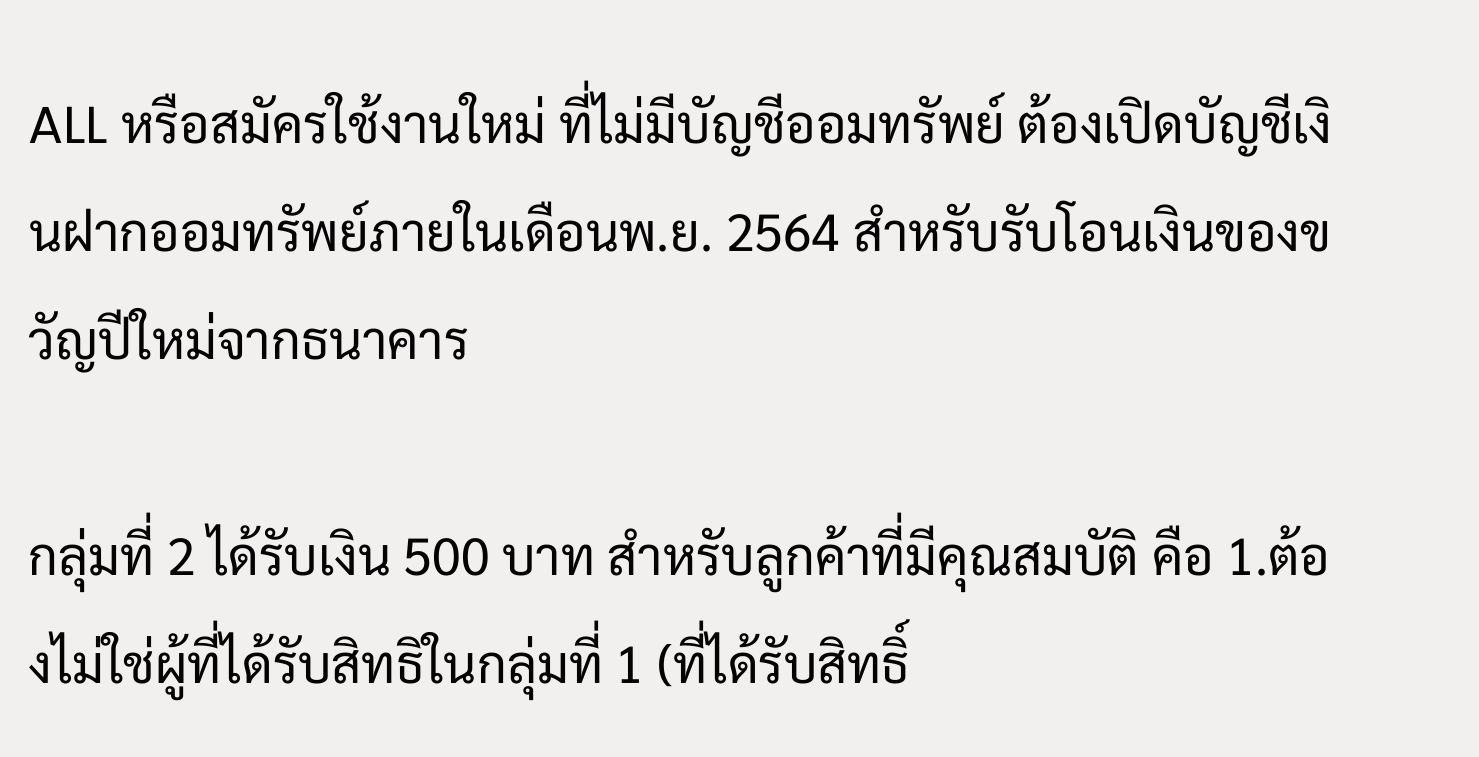ALL หรือสมัครใช้งานใหม่ ที่ไม่มีบัญชีออมทรัพย์ ต้องเปิดบัญชีเงินฝากออมทรัพย์ภายในเดือนพ.ย. 2564 สำหรับรับโอนเงินของขวัญปีใหม่จากธนาคาร

กลุ่มที่ 2 ได้รับเงิน 500 บาท สำหรับลูกค้าที่มีคุณสมบัติ คือ 1.ต้องไม่ใช่ผู้ที่ได้รับสิทธิในกลุ่มที่ 1 (ที่ได้รับสิทธิ์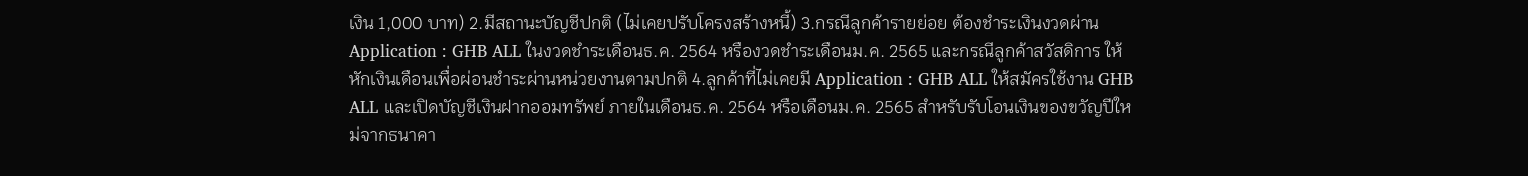เงิน 1,000 บาท) 2.มีสถานะบัญชีปกติ (ไม่เคยปรับโครงสร้างหนี้) 3.กรณีลูกค้ารายย่อย ต้องชำระเงินงวดผ่าน Application : GHB ALL ในงวดชำระเดือนธ.ค. 2564 หรืองวดชำระเดือนม.ค. 2565 และกรณีลูกค้าสวัสดิการ ให้หักเงินเดือนเพื่อผ่อนชำระผ่านหน่วยงานตามปกติ 4.ลูกค้าที่ไม่เคยมี Application : GHB ALL ให้สมัครใช้งาน GHB ALL และเปิดบัญชีเงินฝากออมทรัพย์ ภายในเดือนธ.ค. 2564 หรือเดือนม.ค. 2565 สำหรับรับโอนเงินของขวัญปีใหม่จากธนาคา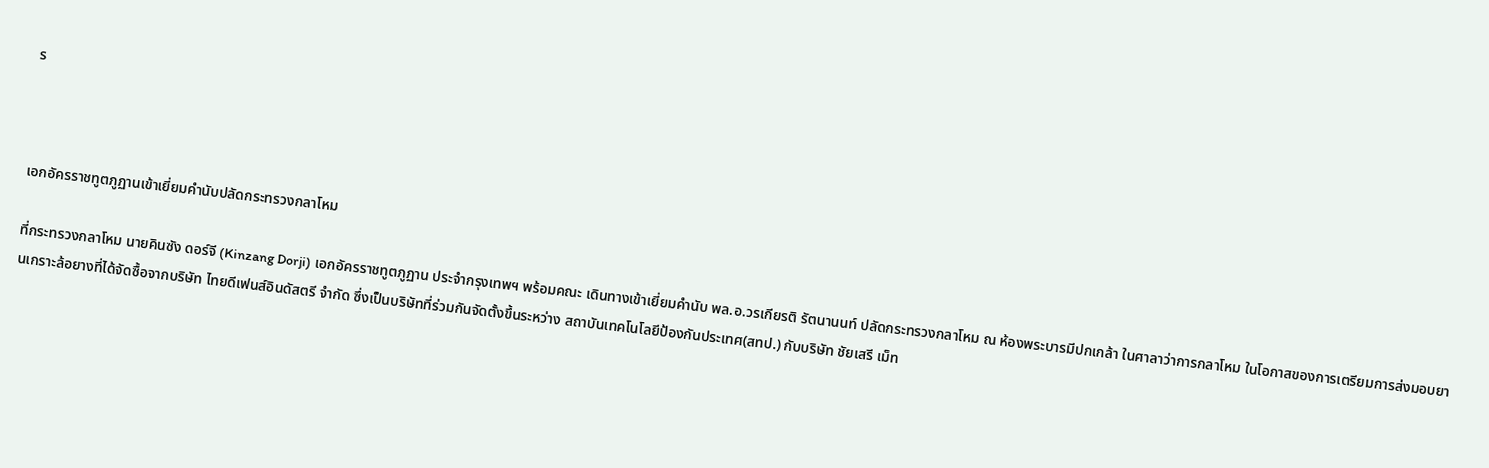ร



เอกอัครราชทูตภูฏานเข้าเยี่ยมคำนับปลัดกระทรวงกลาโหม

ที่กระทรวงกลาโหม นายคินซัง ดอร์จี (Kinzang Dorji) เอกอัครราชทูตภูฏาน ประจำกรุงเทพฯ พร้อมคณะ เดินทางเข้าเยี่ยมคำนับ พล.อ.วรเกียรติ รัตนานนท์ ปลัดกระทรวงกลาโหม ณ ห้องพระบารมีปกเกล้า ในศาลาว่าการกลาโหม ในโอกาสของการเตรียมการส่งมอบยานเกราะล้อยางที่ได้จัดซื้อจากบริษัท ไทยดีเฟนส์อินดัสตรี จำกัด ซึ่งเป็นบริษัทที่ร่วมกันจัดตั้งขึ้นระหว่าง สถาบันเทคโนโลยีป้องกันประเทศ(สทป.) กับบริษัท ชัยเสรี เม็ท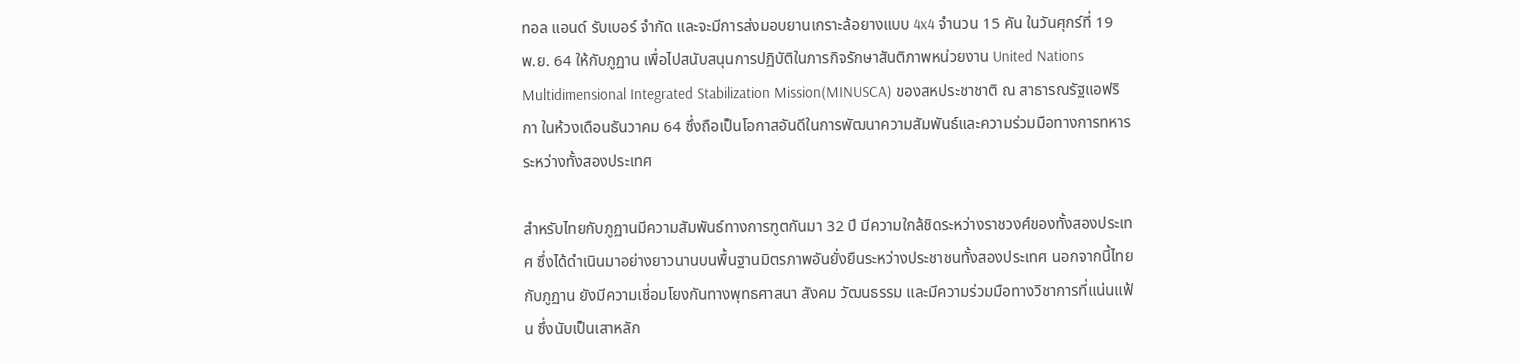ทอล แอนด์ รับเบอร์ จำกัด และจะมีการส่งมอบยานเกราะล้อยางแบบ 4x4 จำนวน 15 คัน ในวันศุกร์ที่ 19 พ.ย. 64 ให้กับภูฏาน เพื่อไปสนับสนุนการปฏิบัติในภารกิจรักษาสันติภาพหน่วยงาน United Nations Multidimensional Integrated Stabilization Mission(MINUSCA) ของสหประชาชาติ ณ สาธารณรัฐแอฟริกา ในห้วงเดือนธันวาคม 64 ซึ่งถือเป็นโอกาสอันดีในการพัฒนาความสัมพันธ์และความร่วมมือทางการทหารระหว่างทั้งสองประเทศ

สำหรับไทยกับภูฏานมีความสัมพันธ์ทางการฑูตกันมา 32 ปี มีความใกล้ชิดระหว่างราชวงศ์ของทั้งสองประเทศ ซึ่งได้ดำเนินมาอย่างยาวนานบนพื้นฐานมิตรภาพอันยั่งยืนระหว่างประชาชนทั้งสองประเทศ นอกจากนี้ไทยกับภูฏาน ยังมีความเชี่อมโยงกันทางพุทธศาสนา สังคม วัฒนธรรม และมีความร่วมมือทางวิชาการที่แน่นแฟ้น ซึ่งนับเป็นเสาหลัก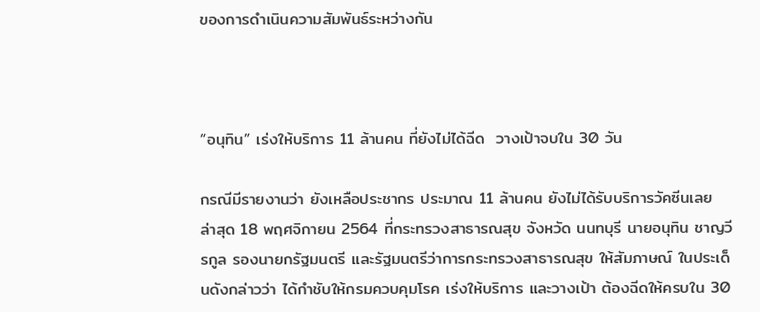ของการดำเนินความสัมพันธ์ระหว่างกัน



“อนุทิน” เร่งให้บริการ 11 ล้านคน ที่ยังไม่ได้ฉีด  วางเป้าจบใน 30 วัน

กรณีมีรายงานว่า ยังเหลือประชากร ประมาณ 11 ล้านคน ยังไม่ได้รับบริการวัคซีนเลย  ล่าสุด 18 พฤศจิกายน 2564 ที่กระทรวงสาธารณสุข จังหวัด นนทบุรี นายอนุทิน ชาญวีรกูล รองนายกรัฐมนตรี และรัฐมนตรีว่าการกระทรวงสาธารณสุข ให้สัมภาษณ์ ในประเด็นดังกล่าวว่า ได้กำชับให้กรมควบคุมโรค เร่งให้บริการ และวางเป้า ต้องฉีดให้ครบใน 30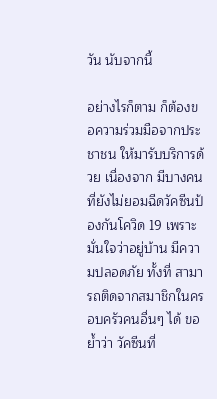วัน นับจากนี้

อย่างไรก็ตาม ก็ต้องขอความร่วมมือจากประชาชน ให้มารับบริการด้วย เนื่องจาก มีบางคน ที่ยังไม่ยอมฉีดวัคซีนป้องกันโควิด 19 เพราะมั่นใจว่าอยู่บ้าน มีความปลอดภัย ทั้งที่ สามารถติดจากสมาชิกในครอบครัวคนอื่นๆ ได้ ขอย้ำว่า วัคซีนที่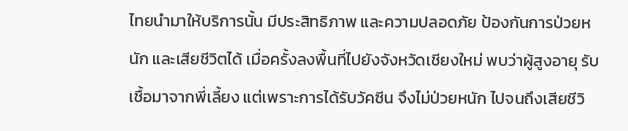ไทยนำมาให้บริการนั้น มีประสิทธิภาพ และความปลอดภัย ป้องกันการป่วยหนัก และเสียชีวิตได้ เมื่อครั้งลงพื้นที่ไปยังจังหวัดเชียงใหม่ พบว่าผู้สูงอายุ รับเชื้อมาจากพี่เลี้ยง แต่เพราะการได้รับวัคซีน จึงไม่ป่วยหนัก ไปจนถึงเสียชีวิ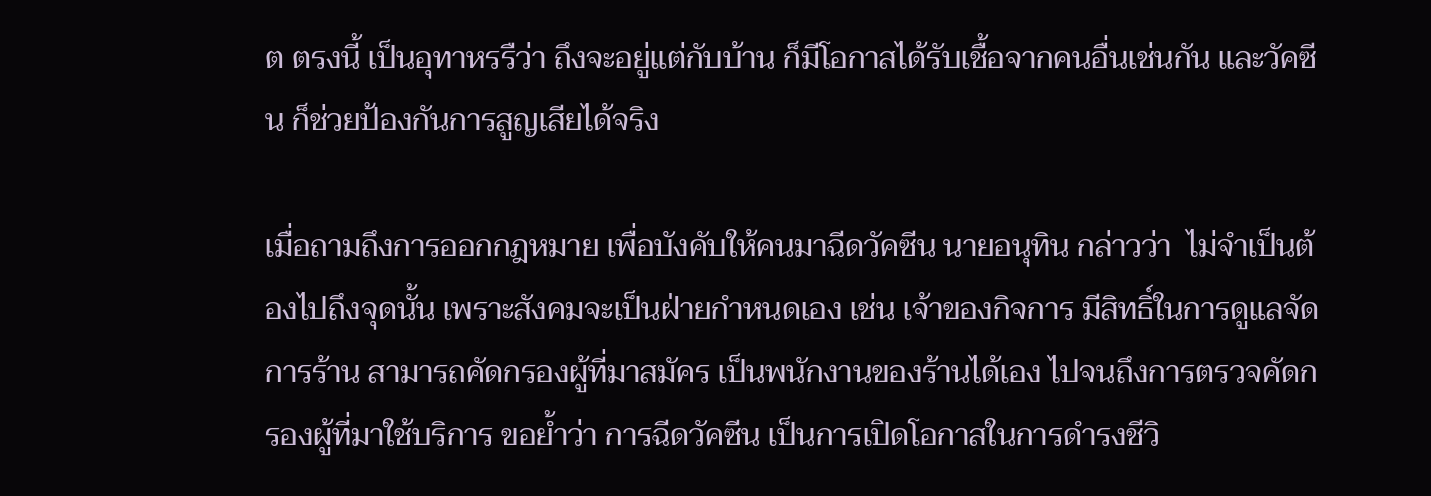ต ตรงนี้ เป็นอุทาหรรืว่า ถึงจะอยู่แต่กับบ้าน ก็มีโอกาสได้รับเชื้อจากคนอื่นเช่นกัน และวัคซีน ก็ช่วยป้องกันการสูญเสียได้จริง

เมื่อถามถึงการออกกฎหมาย เพื่อบังคับให้คนมาฉีดวัคซีน นายอนุทิน กล่าวว่า  ไม่จำเป็นต้องไปถึงจุดนั้น เพราะสังคมจะเป็นฝ่ายกำหนดเอง เช่น เจ้าของกิจการ มีสิทธิ์ในการดูแลจัดการร้าน สามารถคัดกรองผู้ที่มาสมัคร เป็นพนักงานของร้านได้เอง ไปจนถึงการตรวจคัดกรองผู้ที่มาใช้บริการ ขอย้ำว่า การฉีดวัคซีน เป็นการเปิดโอกาสในการดำรงชีวิ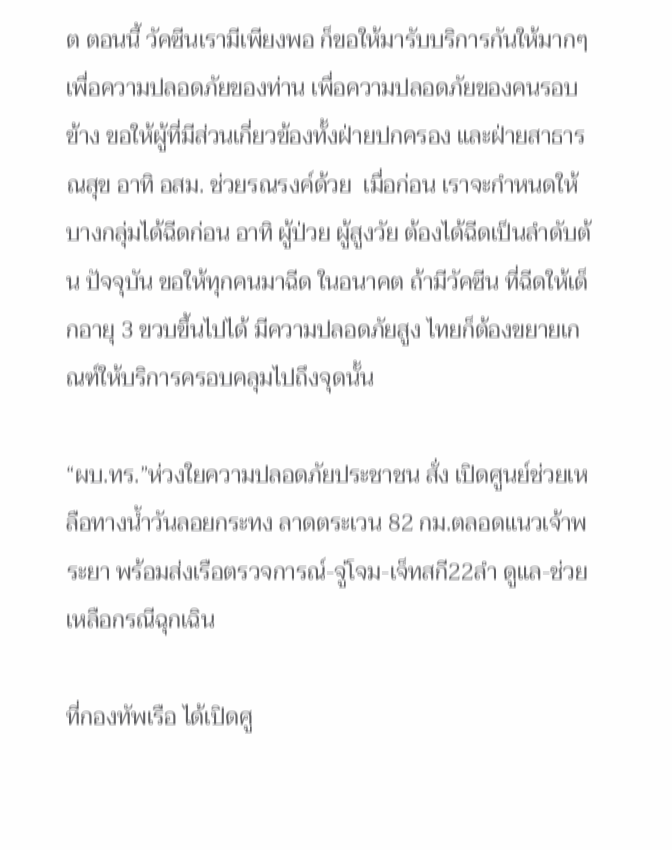ต ตอนนี้ วัคซีนเรามีเพียงพอ ก็ขอให้มารับบริการกันให้มากๆ เพื่อความปลอดภัยของท่าน เพื่อความปลอดภัยของคนรอบข้าง ขอให้ผู้ที่มีส่วนเกี่ยวข้องทั้งฝ่ายปกครอง และฝ่ายสาธารณสุข อาทิ อสม. ช่วยรณรงค์ด้วย  เมื่อก่อน เราจะกำหนดให้บางกลุ่มได้ฉีดก่อน อาทิ ผู้ป่วย ผู้สูงวัย ต้องได้ฉีดเป็นลำดับต้น ปัจจุบัน ขอให้ทุกคนมาฉีด ในอนาคต ถ้ามีวัคซีน ที่ฉีดให้เด็กอายุ 3 ขวบขึ้นไปได้ มีความปลอดภัยสูง ไทยก็ต้องขยายเกณฑ์ให้บริการครอบคลุมไปถึงจุดนั้น

“ผบ.ทร.”ห่วงใยความปลอดภัยประชาชน สั่ง เปิดศูนย์ช่วยเหลือทางน้ำวันลอยกระทง ลาดตระเวน 82 กม.ตลอดแนวเจ้าพระยา พร้อมส่งเรือตรวจการณ์-จู่โจม-เจ็ทสกี22ลำ ดูแล-ช่วยเหลือกรณีฉุกเฉิน

ที่กองทัพเรือ ได้เปิดศู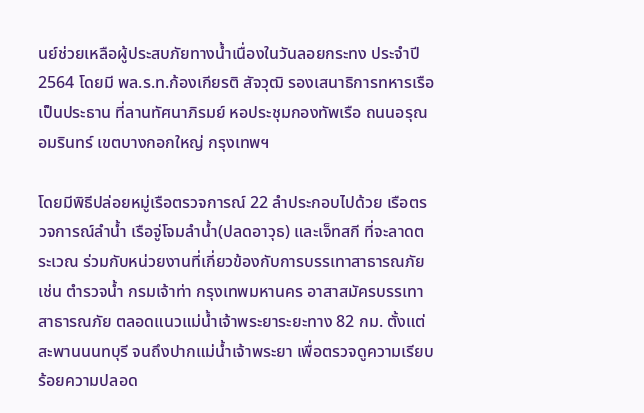นย์ช่วยเหลือผู้ประสบภัยทางน้ำเนื่องในวันลอยกระทง ประจำปี 2564 โดยมี พล.ร.ท.ก้องเกียรติ สัจวุฒิ รองเสนาธิการทหารเรือ เป็นประธาน ที่ลานทัศนาภิรมย์ หอประชุมกองทัพเรือ ถนนอรุณอมรินทร์ เขตบางกอกใหญ่ กรุงเทพฯ

โดยมีพิธีปล่อยหมู่เรือตรวจการณ์ 22 ลำประกอบไปด้วย เรือตรวจการณ์ลำน้ำ เรือจู่โจมลำน้ำ(ปลดอาวุธ) และเจ็ทสกี ที่จะลาดตระเวณ ร่วมกับหน่วยงานที่เกี่ยวข้องกับการบรรเทาสาธารณภัย เช่น ตำรวจน้ำ กรมเจ้าท่า กรุงเทพมหานคร อาสาสมัครบรรเทาสาธารณภัย ตลอดแนวแม่น้ำเจ้าพระยาระยะทาง 82 กม. ตั้งแต่สะพานนนทบุรี จนถึงปากแม่น้ำเจ้าพระยา เพื่อตรวจดูความเรียบร้อยความปลอด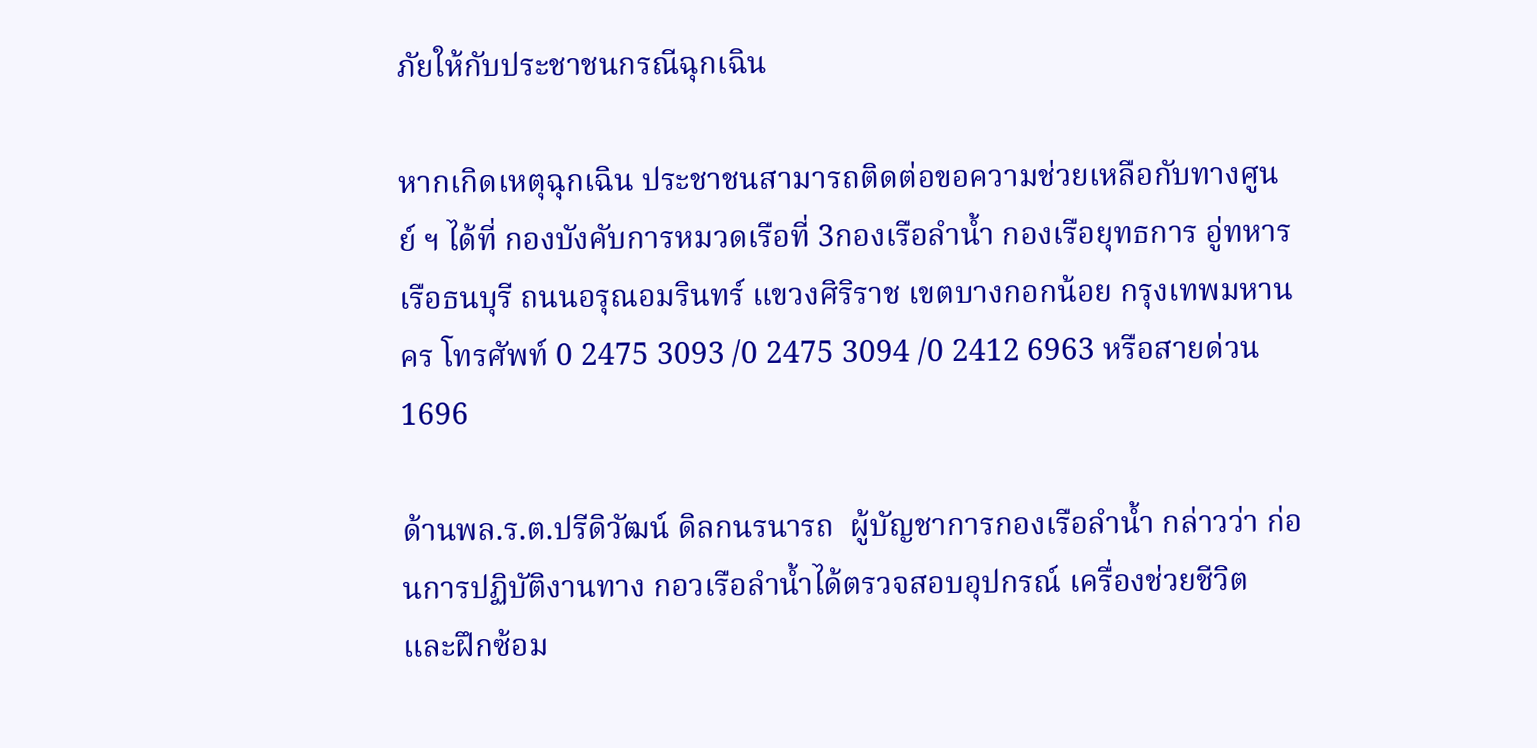ภัยให้กับประชาชนกรณีฉุกเฉิน

หากเกิดเหตุฉุกเฉิน ประชาชนสามารถติดต่อขอความช่วยเหลือกับทางศูนย์ ฯ ได้ที่ กองบังคับการหมวดเรือที่ 3กองเรือลำน้ำ กองเรือยุทธการ อู่ทหารเรือธนบุรี ถนนอรุณอมรินทร์ แขวงศิริราช เขตบางกอกน้อย กรุงเทพมหานคร โทรศัพท์ 0 2475 3093 /0 2475 3094 /0 2412 6963 หรือสายด่วน 1696

ด้านพล.ร.ต.ปรีดิวัฒน์ ดิลกนรนารถ  ผู้บัญชาการกองเรือลำน้ำ กล่าวว่า ก่อนการปฏิบัติงานทาง กอวเรือลำน้ำได้ตรวจสอบอุปกรณ์ เครื่องช่วยชีวิต และฝึกซ้อม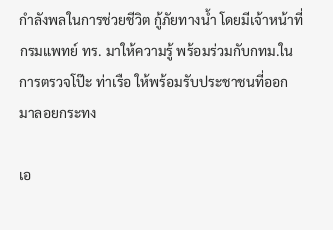กำลังพลในการช่วยชีวิต กู้ภัยทางน้ำ โดยมีเจ้าหน้าที่กรมแพทย์ ทร. มาให้ความรู้ พร้อมร่วมกับกทม.ในการตรวจโป๊ะ ท่าเรือ ให้พร้อมรับประชาชนที่ออกมาลอยกระทง

เอ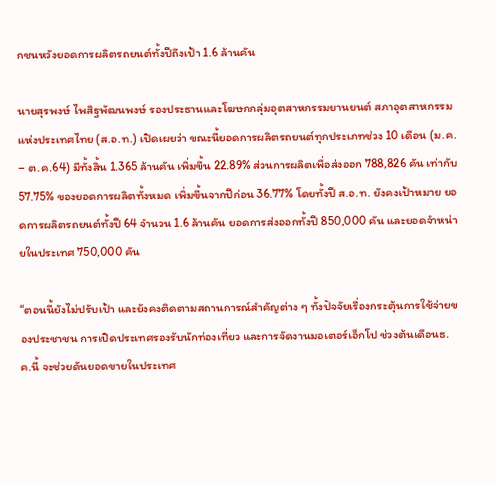กชนหวังยอดการผลิตรถยนต์ทั้งปีถึงเป้า 1.6 ล้านคัน

นายสุรพงษ์ ไพสิฐพัฒนพงษ์ รองประธานและโฆษกกลุ่มอุตสาหกรรมยานยนต์ สภาอุตสาหกรรมแห่งประเทศไทย (ส.อ.ท.) เปิดเผยว่า ขณะนี้ยอดการผลิตรถยนต์ทุกประเภทช่วง 10 เดือน (ม.ค. – ต.ค.64) มีทั้งสิ้น 1.365 ล้านคัน เพิ่มขึ้น 22.89% ส่วนการผลิตเพื่อส่งออก 788,826 คัน เท่ากับ 57.75% ของยอดการผลิตทั้งหมด เพิ่มขึ้นจากปีก่อน 36.77% โดยทั้งปี ส.อ.ท. ยังคงเป้าหมาย ยอดการผลิตรถยนต์ทั้งปี 64 จำนวน 1.6 ล้านคัน ยอดการส่งออกทั้งปี 850,000 คัน และยอดจำหน่ายในประเทศ 750,000 คัน

“ตอนนี้ยังไม่ปรับเป้า และยังคงติดตามสถานการณ์สำคัญต่าง ๆ ทั้งปัจจัยเรื่องกระตุ้นการใช้จ่ายของประชาชน การเปิดประเทศรองรับนักท่องเที่ยว และการจัดงานมอเตอร์เอ็กโป ช่วงต้นเดือนธ.ค.นี้ จะช่วยดันยอดขายในประเทศ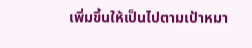เพิ่มขึ้นให้เป็นไปตามเป้าหมา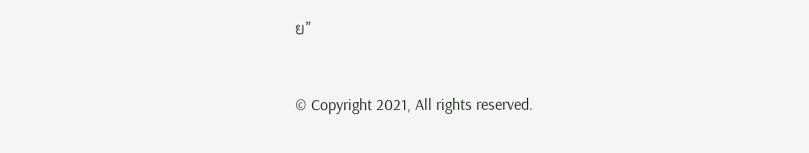ย”


© Copyright 2021, All rights reserved.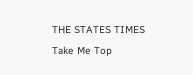THE STATES TIMES
Take Me Top